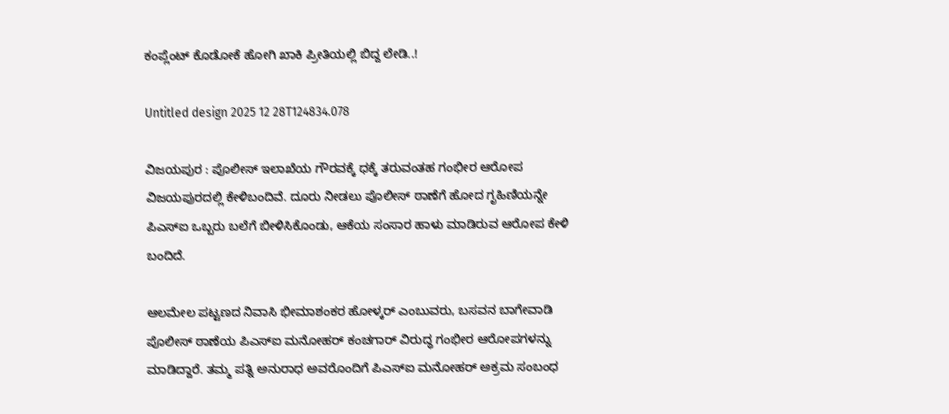ಕಂಪ್ಲೆಂಟ್ ಕೊಡೋಕೆ ಹೋಗಿ ಖಾಕಿ ಪ್ರೀತಿಯಲ್ಲಿ ಬಿದ್ದ ಲೇಡಿ..!

Untitled design 2025 12 28T124834.078

ವಿಜಯಪುರ : ಪೊಲೀಸ್ ಇಲಾಖೆಯ ಗೌರವಕ್ಕೆ ಧಕ್ಕೆ ತರುವಂತಹ ಗಂಭೀರ ಆರೋಪ ವಿಜಯಪುರದಲ್ಲಿ ಕೇಳಿಬಂದಿವೆ. ದೂರು ನೀಡಲು ಪೊಲೀಸ್ ಠಾಣೆಗೆ ಹೋದ ಗೃಹಿಣಿಯನ್ನೇ ಪಿಎಸ್ಐ ಒಬ್ಬರು ಬಲೆಗೆ ಬೀಳಿಸಿಕೊಂಡು, ಆಕೆಯ ಸಂಸಾರ ಹಾಳು ಮಾಡಿರುವ ಆರೋಪ ಕೇಳಿ ಬಂದಿದೆ.

ಆಲಮೇಲ ಪಟ್ಟಣದ ನಿವಾಸಿ ಭೀಮಾಶಂಕರ ಹೋಳ್ಕರ್ ಎಂಬುವರು, ಬಸವನ ಬಾಗೇವಾಡಿ ಪೊಲೀಸ್ ಠಾಣೆಯ ಪಿಎಸ್ಐ ಮನೋಹರ್ ಕಂಚಗಾರ್ ವಿರುದ್ಧ ಗಂಭೀರ ಆರೋಪಗಳನ್ನು ಮಾಡಿದ್ದಾರೆ. ತಮ್ಮ ಪತ್ನಿ ಅನುರಾಧ ಅವರೊಂದಿಗೆ ಪಿಎಸ್ಐ ಮನೋಹರ್ ಅಕ್ರಮ ಸಂಬಂಧ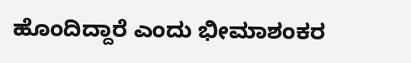ಹೊಂದಿದ್ದಾರೆ ಎಂದು ಭೀಮಾಶಂಕರ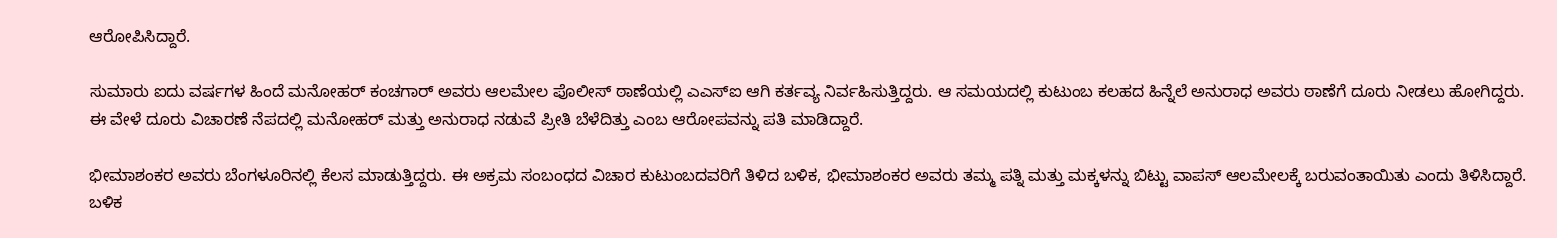ಆರೋಪಿಸಿದ್ದಾರೆ.

ಸುಮಾರು ಐದು ವರ್ಷಗಳ ಹಿಂದೆ ಮನೋಹರ್ ಕಂಚಗಾರ್ ಅವರು ಆಲಮೇಲ ಪೊಲೀಸ್ ಠಾಣೆಯಲ್ಲಿ ಎಎಸ್‌ಐ ಆಗಿ ಕರ್ತವ್ಯ ನಿರ್ವಹಿಸುತ್ತಿದ್ದರು. ಆ ಸಮಯದಲ್ಲಿ ಕುಟುಂಬ ಕಲಹದ ಹಿನ್ನೆಲೆ ಅನುರಾಧ ಅವರು ಠಾಣೆಗೆ ದೂರು ನೀಡಲು ಹೋಗಿದ್ದರು. ಈ ವೇಳೆ ದೂರು ವಿಚಾರಣೆ ನೆಪದಲ್ಲಿ ಮನೋಹರ್ ಮತ್ತು ಅನುರಾಧ ನಡುವೆ ಪ್ರೀತಿ ಬೆಳೆದಿತ್ತು ಎಂಬ ಆರೋಪವನ್ನು ಪತಿ ಮಾಡಿದ್ದಾರೆ.

ಭೀಮಾಶಂಕರ ಅವರು ಬೆಂಗಳೂರಿನಲ್ಲಿ ಕೆಲಸ ಮಾಡುತ್ತಿದ್ದರು. ಈ ಅಕ್ರಮ ಸಂಬಂಧದ ವಿಚಾರ ಕುಟುಂಬದವರಿಗೆ ತಿಳಿದ ಬಳಿಕ, ಭೀಮಾಶಂಕರ ಅವರು ತಮ್ಮ ಪತ್ನಿ ಮತ್ತು ಮಕ್ಕಳನ್ನು ಬಿಟ್ಟು ವಾಪಸ್ ಆಲಮೇಲಕ್ಕೆ ಬರುವಂತಾಯಿತು ಎಂದು ತಿಳಿಸಿದ್ದಾರೆ. ಬಳಿಕ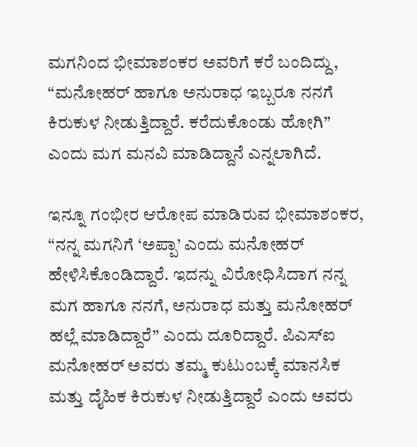ಮಗನಿಂದ ಭೀಮಾಶಂಕರ ಅವರಿಗೆ ಕರೆ ಬಂದಿದ್ದು, “ಮನೋಹರ್ ಹಾಗೂ ಅನುರಾಧ ಇಬ್ಬರೂ ನನಗೆ ಕಿರುಕುಳ ನೀಡುತ್ತಿದ್ದಾರೆ. ಕರೆದುಕೊಂಡು ಹೋಗಿ” ಎಂದು ಮಗ ಮನವಿ ಮಾಡಿದ್ದಾನೆ ಎನ್ನಲಾಗಿದೆ.

ಇನ್ನೂ ಗಂಭೀರ ಆರೋಪ ಮಾಡಿರುವ ಭೀಮಾಶಂಕರ, “ನನ್ನ ಮಗನಿಗೆ ‘ಅಪ್ಪಾ’ ಎಂದು ಮನೋಹರ್ ಹೇಳಿಸಿಕೊಂಡಿದ್ದಾರೆ. ಇದನ್ನು ವಿರೋಧಿಸಿದಾಗ ನನ್ನ ಮಗ ಹಾಗೂ ನನಗೆ, ಅನುರಾಧ ಮತ್ತು ಮನೋಹರ್ ಹಲ್ಲೆ ಮಾಡಿದ್ದಾರೆ” ಎಂದು ದೂರಿದ್ದಾರೆ. ಪಿಎಸ್ಐ ಮನೋಹರ್ ಅವರು ತಮ್ಮ ಕುಟುಂಬಕ್ಕೆ ಮಾನಸಿಕ ಮತ್ತು ದೈಹಿಕ ಕಿರುಕುಳ ನೀಡುತ್ತಿದ್ದಾರೆ ಎಂದು ಅವರು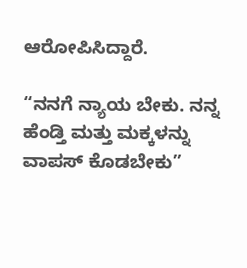ಆರೋಪಿಸಿದ್ದಾರೆ.

“ನನಗೆ ನ್ಯಾಯ ಬೇಕು. ನನ್ನ ಹೆಂಡ್ತಿ ಮತ್ತು ಮಕ್ಕಳನ್ನು ವಾಪಸ್ ಕೊಡಬೇಕು”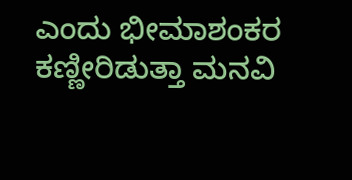ಎಂದು ಭೀಮಾಶಂಕರ ಕಣ್ಣೀರಿಡುತ್ತಾ ಮನವಿ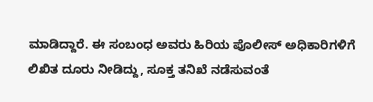ಮಾಡಿದ್ದಾರೆ. ಈ ಸಂಬಂಧ ಅವರು ಹಿರಿಯ ಪೊಲೀಸ್ ಅಧಿಕಾರಿಗಳಿಗೆ ಲಿಖಿತ ದೂರು ನೀಡಿದ್ದು, ಸೂಕ್ತ ತನಿಖೆ ನಡೆಸುವಂತೆ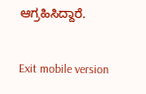ಆಗ್ರಹಿಸಿದ್ದಾರೆ.

Exit mobile version